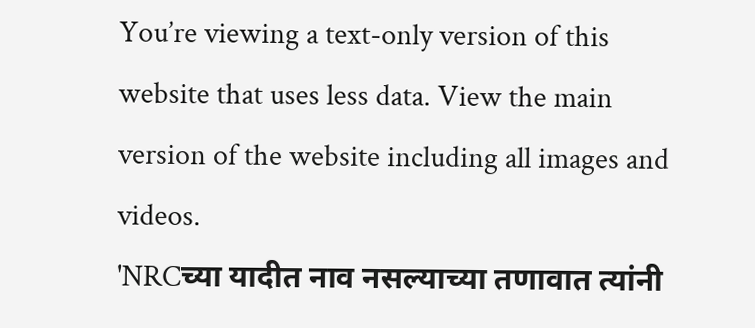You’re viewing a text-only version of this website that uses less data. View the main version of the website including all images and videos.
'NRCच्या यादीत नाव नसल्याच्या तणावात त्यांनी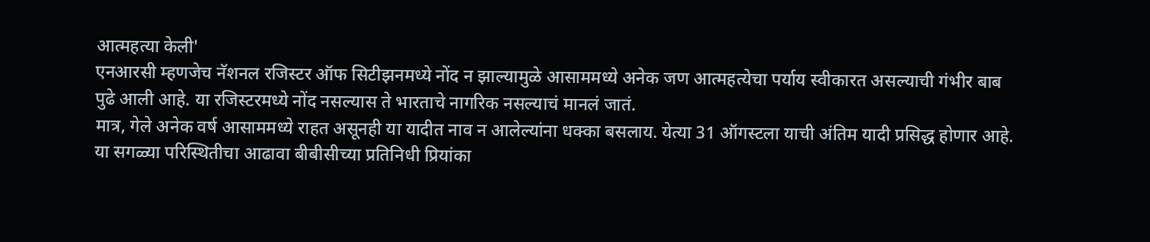आत्महत्या केली'
एनआरसी म्हणजेच नॅशनल रजिस्टर ऑफ सिटीझनमध्ये नोंद न झाल्यामुळे आसाममध्ये अनेक जण आत्महत्येचा पर्याय स्वीकारत असल्याची गंभीर बाब पुढे आली आहे. या रजिस्टरमध्ये नोंद नसल्यास ते भारताचे नागरिक नसल्याचं मानलं जातं.
मात्र, गेले अनेक वर्ष आसाममध्ये राहत असूनही या यादीत नाव न आलेल्यांना धक्का बसलाय. येत्या 31 ऑगस्टला याची अंतिम यादी प्रसिद्ध होणार आहे.
या सगळ्या परिस्थितीचा आढावा बीबीसीच्या प्रतिनिधी प्रियांका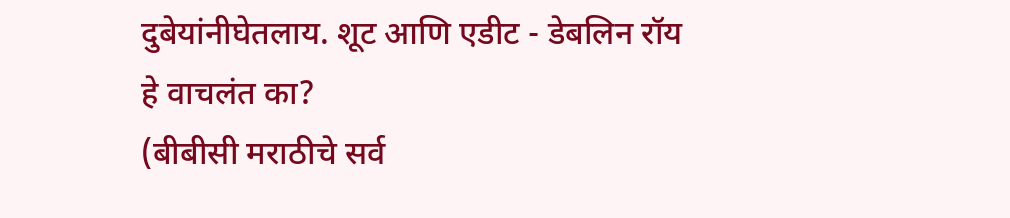दुबेयांनीघेतलाय. शूट आणि एडीट - डेबलिन रॉय
हे वाचलंत का?
(बीबीसी मराठीचे सर्व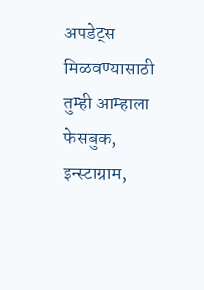अपडेट्स मिळवण्यासाठी तुम्ही आम्हाला फेसबुक, इन्स्टाग्राम,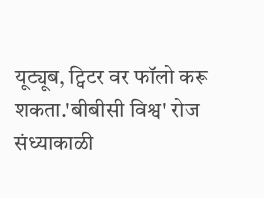यूट्यूब, ट्विटर वर फॉलो करू शकता.'बीबीसी विश्व' रोज संध्याकाळी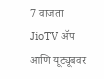7 वाजता JioTV ॲप आणि यूट्यूबवर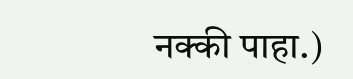नक्की पाहा.)